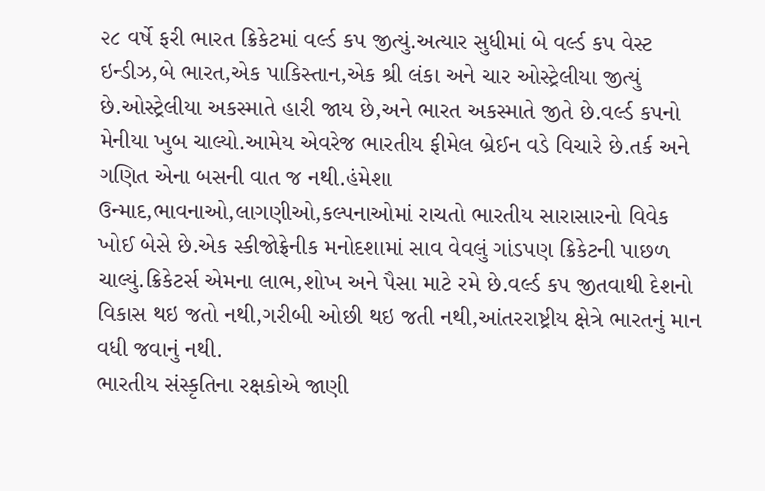૨૮ વર્ષે ફરી ભારત ક્રિકેટમાં વર્લ્ડ કપ જીત્યું.અત્યાર સુધીમાં બે વર્લ્ડ કપ વેસ્ટ ઇન્ડીઝ,બે ભારત,એક પાકિસ્તાન,એક શ્રી લંકા અને ચાર ઓસ્ટ્રેલીયા જીત્યું છે.ઓસ્ટ્રેલીયા અકસ્માતે હારી જાય છે,અને ભારત અકસ્માતે જીતે છે.વર્લ્ડ કપનો મેનીયા ખુબ ચાલ્યો.આમેય એવરેજ ભારતીય ફીમેલ બ્રેઈન વડે વિચારે છે.તર્ક અને ગણિત એના બસની વાત જ નથી.હંમેશા ઉન્માદ,ભાવનાઓ,લાગણીઓ,કલ્પનાઓમાં રાચતો ભારતીય સારાસારનો વિવેક ખોઈ બેસે છે.એક સ્કીજોફ્રેનીક મનોદશામાં સાવ વેવલું ગાંડપણ ક્રિકેટની પાછળ ચાલ્યું.ક્રિકેટર્સ એમના લાભ,શોખ અને પૈસા માટે રમે છે.વર્લ્ડ કપ જીતવાથી દેશનો વિકાસ થઇ જતો નથી,ગરીબી ઓછી થઇ જતી નથી,આંતરરાષ્ટ્રીય ક્ષેત્રે ભારતનું માન વધી જવાનું નથી.
ભારતીય સંસ્કૃતિના રક્ષકોએ જાણી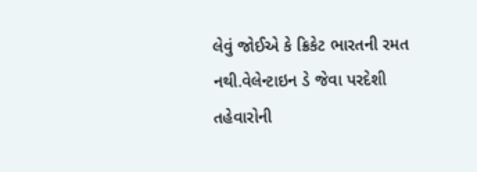લેવું જોઈએ કે ક્રિકેટ ભારતની રમત નથી.વેલેન્ટાઇન ડે જેવા પરદેશી તહેવારોની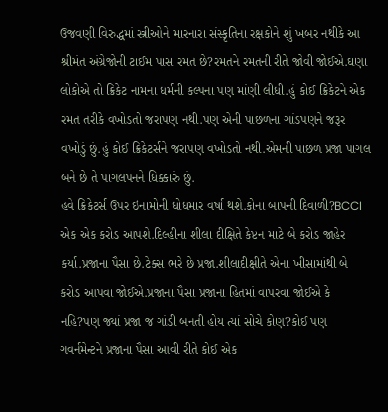ઉજવણી વિરુદ્ધમાં સ્ત્રીઓને મારનારા સંસ્કૃતિના રક્ષકોને શું ખબર નથીકે આ શ્રીમંત અંગ્રેજોની ટાઈમ પાસ રમત છે?રમતને રમતની રીતે જોવી જોઈએ.ઘણા લોકોએ તો ક્રિકેટ નામના ધર્મની કલ્પના પણ માંણી લીધી.હું કોઈ ક્રિકેટને એક રમત તરીકે વખોડતો જરાપણ નથી.પણ એની પાછળના ગાંડપણને જરૂર વખોડું છું.હું કોઈ ક્રિકેટર્સને જરાપણ વખોડતો નથી.એમની પાછળ પ્રજા પાગલ બને છે તે પાગલપનને ધિક્કારું છું.
હવે ક્રિકેટર્સ ઉપર ઇનામોની ધોધમાર વર્ષા થશે.કોના બાપની દિવાળી?BCCI એક એક કરોડ આપશે.દિલ્હીના શીલા દીક્ષિતે કેપ્ટન માટે બે કરોડ જાહેર કર્યા.પ્રજાના પૈસા છે.ટેક્સ ભરે છે પ્રજા.શીલાદીક્ષીતે એના ખીસામાંથી બે કરોડ આપવા જોઈએ.પ્રજાના પૈસા પ્રજાના હિતમાં વાપરવા જોઈએ કે નહિ?પણ જ્યાં પ્રજા જ ગાંડી બનતી હોય ત્યાં સોચે કોણ?કોઈ પણ ગવર્નમેન્ટને પ્રજાના પૈસા આવી રીતે કોઈ એક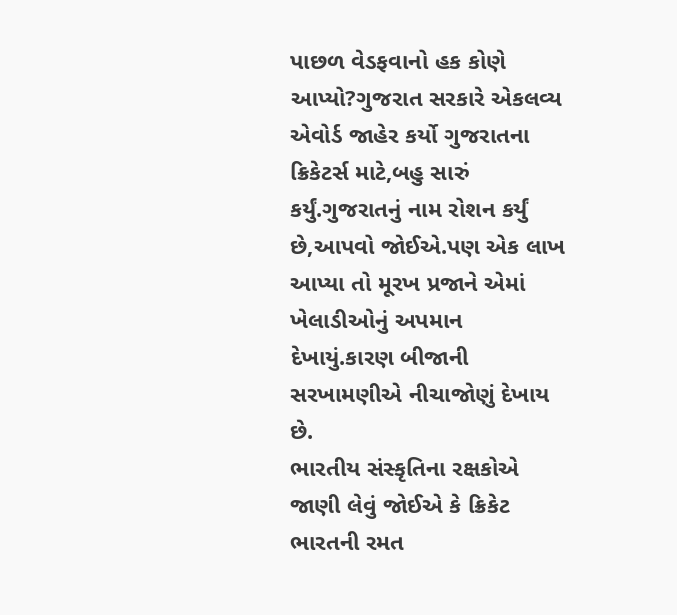પાછળ વેડફવાનો હક કોણે આપ્યો?ગુજરાત સરકારે એકલવ્ય એવોર્ડ જાહેર કર્યો ગુજરાતના ક્રિકેટર્સ માટે,બહુ સારું કર્યું.ગુજરાતનું નામ રોશન કર્યું છે,આપવો જોઈએ.પણ એક લાખ આપ્યા તો મૂરખ પ્રજાને એમાં ખેલાડીઓનું અપમાન દેખાયું.કારણ બીજાની સરખામણીએ નીચાજોણું દેખાય છે.
ભારતીય સંસ્કૃતિના રક્ષકોએ જાણી લેવું જોઈએ કે ક્રિકેટ ભારતની રમત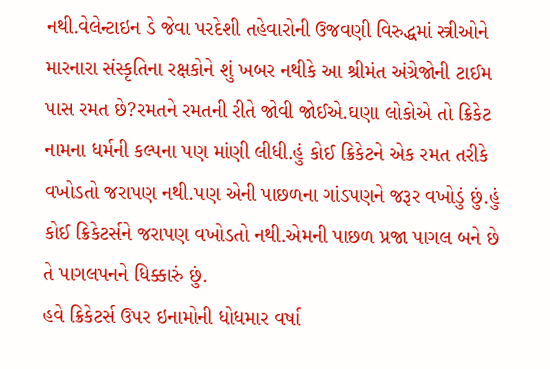નથી.વેલેન્ટાઇન ડે જેવા પરદેશી તહેવારોની ઉજવણી વિરુદ્ધમાં સ્ત્રીઓને મારનારા સંસ્કૃતિના રક્ષકોને શું ખબર નથીકે આ શ્રીમંત અંગ્રેજોની ટાઈમ પાસ રમત છે?રમતને રમતની રીતે જોવી જોઈએ.ઘણા લોકોએ તો ક્રિકેટ નામના ધર્મની કલ્પના પણ માંણી લીધી.હું કોઈ ક્રિકેટને એક રમત તરીકે વખોડતો જરાપણ નથી.પણ એની પાછળના ગાંડપણને જરૂર વખોડું છું.હું કોઈ ક્રિકેટર્સને જરાપણ વખોડતો નથી.એમની પાછળ પ્રજા પાગલ બને છે તે પાગલપનને ધિક્કારું છું.
હવે ક્રિકેટર્સ ઉપર ઇનામોની ધોધમાર વર્ષા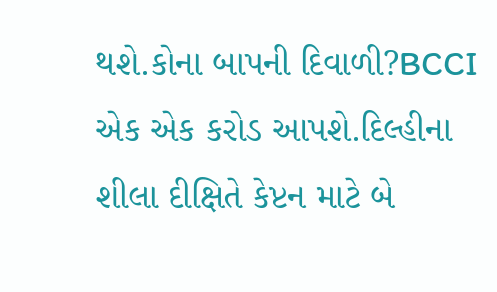થશે.કોના બાપની દિવાળી?BCCI એક એક કરોડ આપશે.દિલ્હીના શીલા દીક્ષિતે કેપ્ટન માટે બે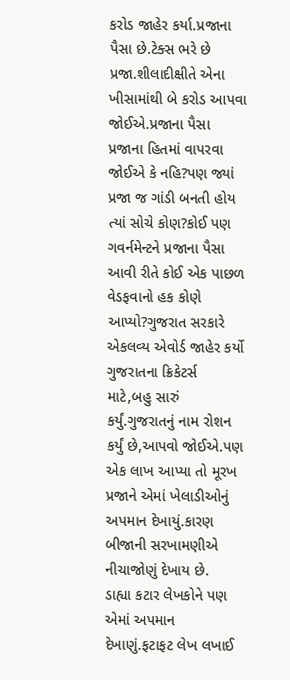કરોડ જાહેર કર્યા.પ્રજાના પૈસા છે.ટેક્સ ભરે છે પ્રજા.શીલાદીક્ષીતે એના ખીસામાંથી બે કરોડ આપવા જોઈએ.પ્રજાના પૈસા પ્રજાના હિતમાં વાપરવા જોઈએ કે નહિ?પણ જ્યાં પ્રજા જ ગાંડી બનતી હોય ત્યાં સોચે કોણ?કોઈ પણ ગવર્નમેન્ટને પ્રજાના પૈસા આવી રીતે કોઈ એક પાછળ વેડફવાનો હક કોણે આપ્યો?ગુજરાત સરકારે એકલવ્ય એવોર્ડ જાહેર કર્યો ગુજરાતના ક્રિકેટર્સ માટે,બહુ સારું કર્યું.ગુજરાતનું નામ રોશન કર્યું છે,આપવો જોઈએ.પણ એક લાખ આપ્યા તો મૂરખ પ્રજાને એમાં ખેલાડીઓનું અપમાન દેખાયું.કારણ બીજાની સરખામણીએ નીચાજોણું દેખાય છે.
ડાહ્યા કટાર લેખકોને પણ એમાં અપમાન દેખાણું.ફટાફટ લેખ લખાઈ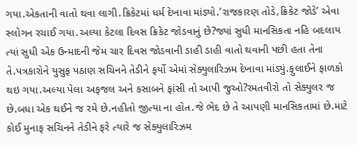ગયા.એકતાની વાતો થવા લાગી.ક્રિકેટમાં ધર્મ દેખાવા માંડ્યો.’રાજકારણ તોડે,ક્રિકેટ જોડે’ એવા સ્લોગન રચાઈ ગયા.અલ્યા કેટલા દિવસ ક્રિકેટ જોડવાનું છે?જ્યાં સુધી માનસિકતા નહિ બદલાય ત્યાં સુધી એક ઉન્માદની જેમ ચાર દિવસ જોડવાની ડાહી ડાહી વાતો થવાની પછી હતા તેના તે.પત્રકારોને યુસુફ પઠાણ સચિનને તેડીને ફર્યો એમાં સેક્યુલારિઝમ દેખાવા માંડ્યું.ફુલાઈને ફાળકો થઇ ગયા.અલ્યા પેલા અફજલ અને કસાબને ફાંસી તો આપી જુઓ?રમતવીરો તો સેક્યુલર જ છે.બધા એક થઈને જ રમે છે.નહીતો જીત્યા ના હોત.જે ભેદ છે તે આપણી માનસિકતામાં છે.માટે કોઈ મુનાફ સચિનને તેડીને ફરે ત્યારે જ સેક્યુલારિઝમ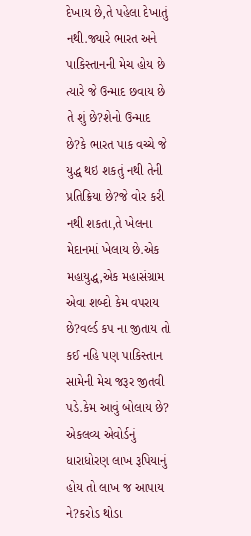દેખાય છે,તે પહેલા દેખાતું નથી.જ્યારે ભારત અને પાકિસ્તાનની મેચ હોય છે ત્યારે જે ઉન્માદ છવાય છે તે શું છે?શેનો ઉન્માદ છે?કે ભારત પાક વચ્ચે જે યુદ્ધ થઇ શકતું નથી તેની પ્રતિક્રિયા છે?જે વોર કરી નથી શકતા,તે ખેલના મેદાનમાં ખેલાય છે.એક મહાયુદ્ધ,એક મહાસંગ્રામ એવા શબ્દો કેમ વપરાય છે?વર્લ્ડ કપ ના જીતાય તો કઈ નહિ પણ પાકિસ્તાન સામેની મેચ જરૂર જીતવી પડે.કેમ આવું બોલાય છે?
એકલવ્ય એવોર્ડનું ધારાધોરણ લાખ રૂપિયાનું હોય તો લાખ જ આપાય ને?કરોડ થોડા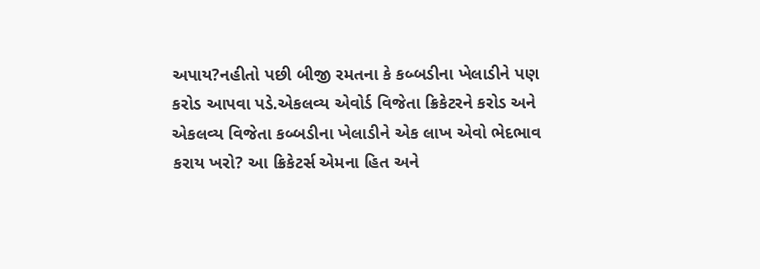અપાય?નહીતો પછી બીજી રમતના કે કબ્બડીના ખેલાડીને પણ કરોડ આપવા પડે.એકલવ્ય એવોર્ડ વિજેતા ક્રિકેટરને કરોડ અને એકલવ્ય વિજેતા કબ્બડીના ખેલાડીને એક લાખ એવો ભેદભાવ કરાય ખરો? આ ક્રિકેટર્સ એમના હિત અને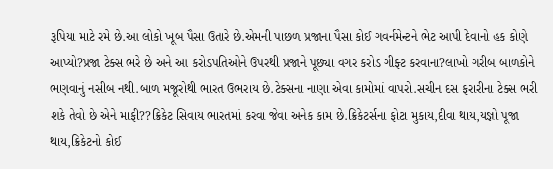રૂપિયા માટે રમે છે.આ લોકો ખૂબ પૈસા ઉતારે છે.એમની પાછળ પ્રજાના પૈસા કોઈ ગવર્નમેન્ટને ભેટ આપી દેવાનો હક કોણે આપ્યો?પ્રજા ટેક્સ ભરે છે અને આ કરોડપતિઓને ઉપરથી પ્રજાને પૂછ્યા વગર કરોડ ગીફ્ટ કરવાના?લાખો ગરીબ બાળકોને ભણવાનું નસીબ નથી.બાળ મજૂરોથી ભારત ઉભરાય છે.ટેક્સના નાણા એવા કામોમાં વાપરો.સચીન દસ ફરારીના ટેક્સ ભરી શકે તેવો છે એને માફી??ક્રિકેટ સિવાય ભારતમાં કરવા જેવા અનેક કામ છે.ક્રિકેટર્સના ફોટા મુકાય,દીવા થાય,યજ્ઞો પૂજા થાય,ક્રિકેટનો કોઈ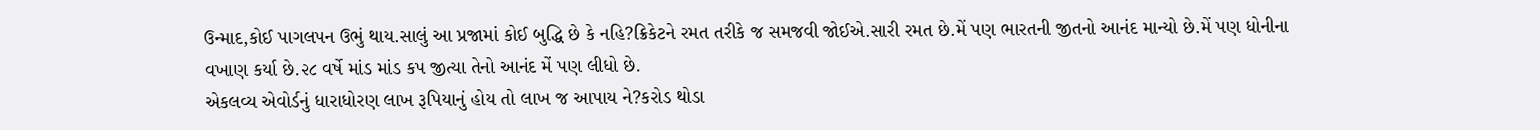ઉન્માદ,કોઈ પાગલપન ઉભું થાય.સાલું આ પ્રજામાં કોઈ બુદ્ધિ છે કે નહિ?ક્રિકેટને રમત તરીકે જ સમજવી જોઈએ.સારી રમત છે.મેં પણ ભારતની જીતનો આનંદ માન્યો છે.મેં પણ ધોનીના વખાણ કર્યા છે.૨૮ વર્ષે માંડ માંડ કપ જીત્યા તેનો આનંદ મેં પણ લીધો છે.
એકલવ્ય એવોર્ડનું ધારાધોરણ લાખ રૂપિયાનું હોય તો લાખ જ આપાય ને?કરોડ થોડા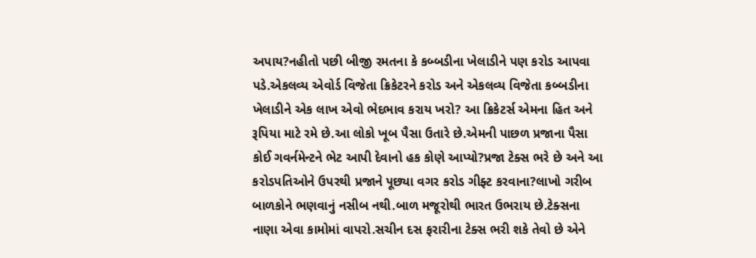અપાય?નહીતો પછી બીજી રમતના કે કબ્બડીના ખેલાડીને પણ કરોડ આપવા પડે.એકલવ્ય એવોર્ડ વિજેતા ક્રિકેટરને કરોડ અને એકલવ્ય વિજેતા કબ્બડીના ખેલાડીને એક લાખ એવો ભેદભાવ કરાય ખરો? આ ક્રિકેટર્સ એમના હિત અને રૂપિયા માટે રમે છે.આ લોકો ખૂબ પૈસા ઉતારે છે.એમની પાછળ પ્રજાના પૈસા કોઈ ગવર્નમેન્ટને ભેટ આપી દેવાનો હક કોણે આપ્યો?પ્રજા ટેક્સ ભરે છે અને આ કરોડપતિઓને ઉપરથી પ્રજાને પૂછ્યા વગર કરોડ ગીફ્ટ કરવાના?લાખો ગરીબ બાળકોને ભણવાનું નસીબ નથી.બાળ મજૂરોથી ભારત ઉભરાય છે.ટેક્સના નાણા એવા કામોમાં વાપરો.સચીન દસ ફરારીના ટેક્સ ભરી શકે તેવો છે એને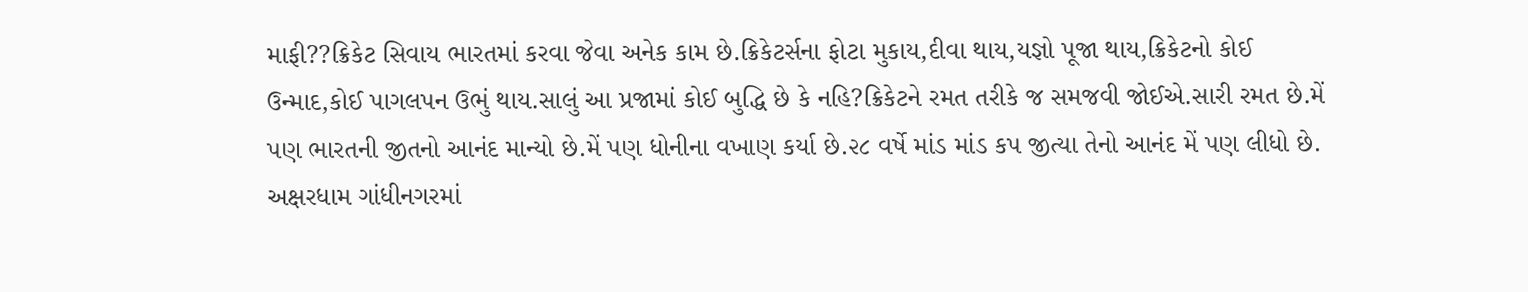માફી??ક્રિકેટ સિવાય ભારતમાં કરવા જેવા અનેક કામ છે.ક્રિકેટર્સના ફોટા મુકાય,દીવા થાય,યજ્ઞો પૂજા થાય,ક્રિકેટનો કોઈ ઉન્માદ,કોઈ પાગલપન ઉભું થાય.સાલું આ પ્રજામાં કોઈ બુદ્ધિ છે કે નહિ?ક્રિકેટને રમત તરીકે જ સમજવી જોઈએ.સારી રમત છે.મેં પણ ભારતની જીતનો આનંદ માન્યો છે.મેં પણ ધોનીના વખાણ કર્યા છે.૨૮ વર્ષે માંડ માંડ કપ જીત્યા તેનો આનંદ મેં પણ લીધો છે.
અક્ષરધામ ગાંધીનગરમાં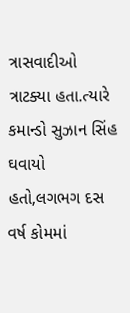ત્રાસવાદીઓ ત્રાટક્યા હતા.ત્યારે કમાન્ડો સુઝાન સિંહ ઘવાયો હતો,લગભગ દસ વર્ષ કોમમાં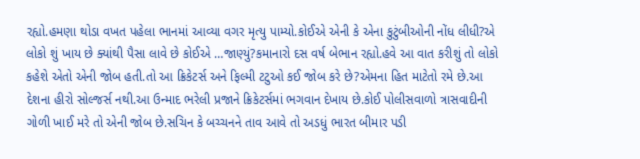રહ્યો.હમણા થોડા વખત પહેલા ભાનમાં આવ્યા વગર મૃત્યુ પામ્યો.કોઈએ એની કે એના કુટુંબીઓની નોંધ લીધી?એ લોકો શું ખાય છે ક્યાંથી પૈસા લાવે છે કોઈએ …જાણ્યું?કમાનારો દસ વર્ષ બેભાન રહ્યો.હવે આ વાત કરીશું તો લોકો કહેશે એતો એની જોબ હતી.તો આ ક્રિકેટર્સ અને ફિલ્મી ટટુઓ કઈ જોબ કરે છે?એમના હિત માટેતો રમે છે.આ દેશના હીરો સોલ્જર્સ નથી.આ ઉન્માદ ભરેલી પ્રજાને ક્રિકેટર્સમાં ભગવાન દેખાય છે.કોઈ પોલીસવાળો ત્રાસવાદીની ગોળી ખાઈ મરે તો એની જોબ છે.સચિન કે બચ્ચનને તાવ આવે તો અડધું ભારત બીમાર પડી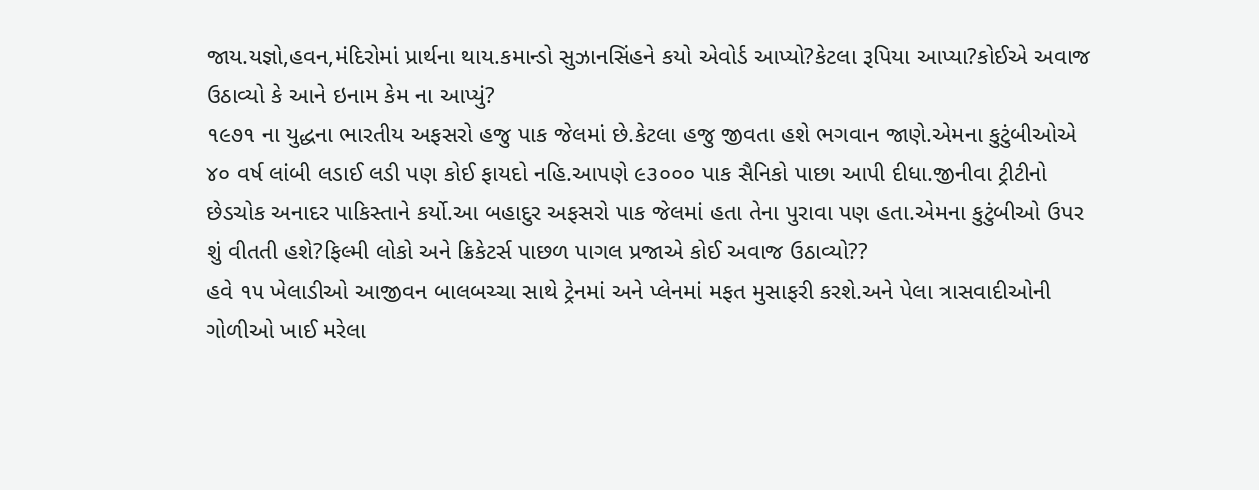જાય.યજ્ઞો,હવન,મંદિરોમાં પ્રાર્થના થાય.કમાન્ડો સુઝાનસિંહને કયો એવોર્ડ આપ્યો?કેટલા રૂપિયા આપ્યા?કોઈએ અવાજ ઉઠાવ્યો કે આને ઇનામ કેમ ના આપ્યું?
૧૯૭૧ ના યુદ્ધના ભારતીય અફસરો હજુ પાક જેલમાં છે.કેટલા હજુ જીવતા હશે ભગવાન જાણે.એમના કુટુંબીઓએ ૪૦ વર્ષ લાંબી લડાઈ લડી પણ કોઈ ફાયદો નહિ.આપણે ૯૩૦૦૦ પાક સૈનિકો પાછા આપી દીધા.જીનીવા ટ્રીટીનો છેડચોક અનાદર પાકિસ્તાને કર્યો.આ બહાદુર અફસરો પાક જેલમાં હતા તેના પુરાવા પણ હતા.એમના કુટુંબીઓ ઉપર શું વીતતી હશે?ફિલ્મી લોકો અને ક્રિકેટર્સ પાછળ પાગલ પ્રજાએ કોઈ અવાજ ઉઠાવ્યો??
હવે ૧૫ ખેલાડીઓ આજીવન બાલબચ્ચા સાથે ટ્રેનમાં અને પ્લેનમાં મફત મુસાફરી કરશે.અને પેલા ત્રાસવાદીઓની ગોળીઓ ખાઈ મરેલા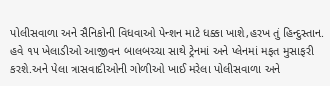પોલીસવાળા અને સૈનિકોની વિધવાઓ પેન્શન માટે ધક્કા ખાશે,હરખ તું હિન્દુસ્તાન.
હવે ૧૫ ખેલાડીઓ આજીવન બાલબચ્ચા સાથે ટ્રેનમાં અને પ્લેનમાં મફત મુસાફરી કરશે.અને પેલા ત્રાસવાદીઓની ગોળીઓ ખાઈ મરેલા પોલીસવાળા અને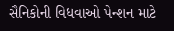સૈનિકોની વિધવાઓ પેન્શન માટે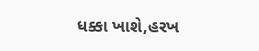ધક્કા ખાશે,હરખ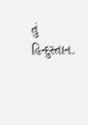તું હિન્દુસ્તાન.